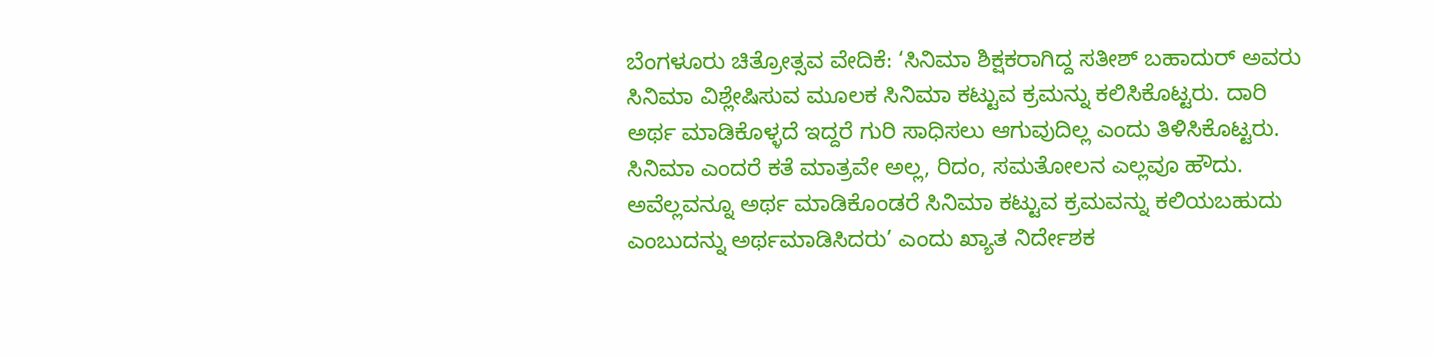ಬೆಂಗಳೂರು ಚಿತ್ರೋತ್ಸವ ವೇದಿಕೆ: ‘ಸಿನಿಮಾ ಶಿಕ್ಷಕರಾಗಿದ್ದ ಸತೀಶ್ ಬಹಾದುರ್ ಅವರು ಸಿನಿಮಾ ವಿಶ್ಲೇಷಿಸುವ ಮೂಲಕ ಸಿನಿಮಾ ಕಟ್ಟುವ ಕ್ರಮನ್ನು ಕಲಿಸಿಕೊಟ್ಟರು. ದಾರಿ ಅರ್ಥ ಮಾಡಿಕೊಳ್ಳದೆ ಇದ್ದರೆ ಗುರಿ ಸಾಧಿಸಲು ಆಗುವುದಿಲ್ಲ ಎಂದು ತಿಳಿಸಿಕೊಟ್ಟರು. ಸಿನಿಮಾ ಎಂದರೆ ಕತೆ ಮಾತ್ರವೇ ಅಲ್ಲ, ರಿದಂ, ಸಮತೋಲನ ಎಲ್ಲವೂ ಹೌದು. ಅವೆಲ್ಲವನ್ನೂ ಅರ್ಥ ಮಾಡಿಕೊಂಡರೆ ಸಿನಿಮಾ ಕಟ್ಟುವ ಕ್ರಮವನ್ನು ಕಲಿಯಬಹುದು ಎಂಬುದನ್ನು ಅರ್ಥಮಾಡಿಸಿದರು’ ಎಂದು ಖ್ಯಾತ ನಿರ್ದೇಶಕ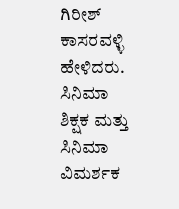ಗಿರೀಶ್ ಕಾಸರವಳ್ಳಿ ಹೇಳಿದರು.
ಸಿನಿಮಾ ಶಿಕ್ಷಕ ಮತ್ತು ಸಿನಿಮಾ ವಿಮರ್ಶಕ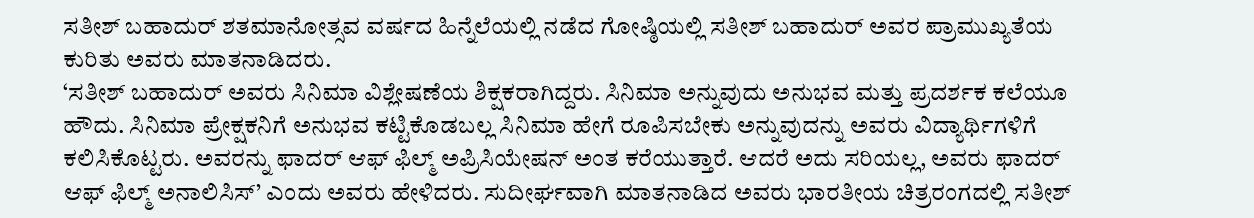ಸತೀಶ್ ಬಹಾದುರ್ ಶತಮಾನೋತ್ಸವ ವರ್ಷದ ಹಿನ್ನೆಲೆಯಲ್ಲಿ ನಡೆದ ಗೋಷ್ಠಿಯಲ್ಲಿ ಸತೀಶ್ ಬಹಾದುರ್ ಅವರ ಪ್ರಾಮುಖ್ಯತೆಯ ಕುರಿತು ಅವರು ಮಾತನಾಡಿದರು.
‘ಸತೀಶ್ ಬಹಾದುರ್ ಅವರು ಸಿನಿಮಾ ವಿಶ್ಲೇಷಣೆಯ ಶಿಕ್ಷಕರಾಗಿದ್ದರು. ಸಿನಿಮಾ ಅನ್ನುವುದು ಅನುಭವ ಮತ್ತು ಪ್ರದರ್ಶಕ ಕಲೆಯೂ ಹೌದು. ಸಿನಿಮಾ ಪ್ರೇಕ್ಷಕನಿಗೆ ಅನುಭವ ಕಟ್ಟಿಕೊಡಬಲ್ಲ ಸಿನಿಮಾ ಹೇಗೆ ರೂಪಿಸಬೇಕು ಅನ್ನುವುದನ್ನು ಅವರು ವಿದ್ಯಾರ್ಥಿಗಳಿಗೆ ಕಲಿಸಿಕೊಟ್ಟರು. ಅವರನ್ನು ಫಾದರ್ ಆಫ್ ಫಿಲ್ಮ್ ಅಪ್ರಿಸಿಯೇಷನ್ ಅಂತ ಕರೆಯುತ್ತಾರೆ. ಆದರೆ ಅದು ಸರಿಯಲ್ಲ, ಅವರು ಫಾದರ್ ಆಫ್ ಫಿಲ್ಮ್ ಅನಾಲಿಸಿಸ್’ ಎಂದು ಅವರು ಹೇಳಿದರು. ಸುದೀರ್ಘವಾಗಿ ಮಾತನಾಡಿದ ಅವರು ಭಾರತೀಯ ಚಿತ್ರರಂಗದಲ್ಲಿ ಸತೀಶ್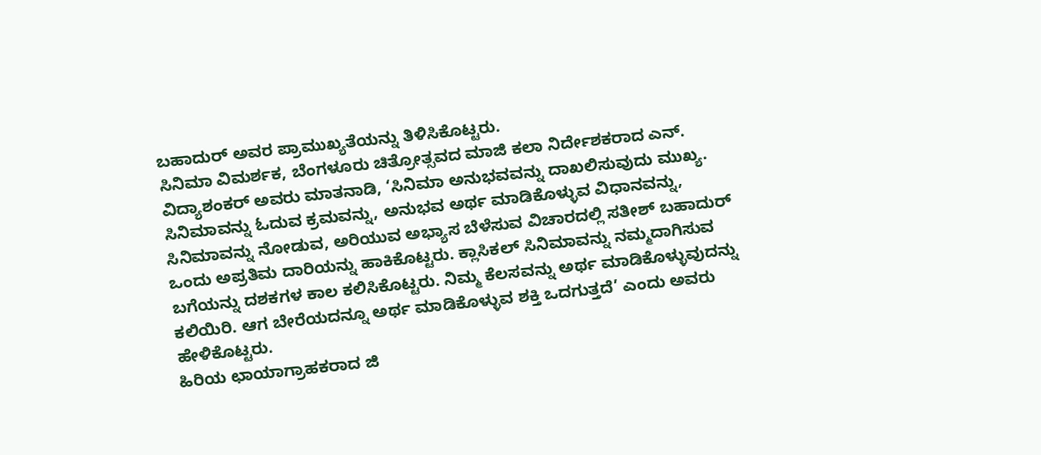ಬಹಾದುರ್ ಅವರ ಪ್ರಾಮುಖ್ಯತೆಯನ್ನು ತಿಳಿಸಿಕೊಟ್ಟರು.
ಸಿನಿಮಾ ವಿಮರ್ಶಕ, ಬೆಂಗಳೂರು ಚಿತ್ರೋತ್ಸವದ ಮಾಜಿ ಕಲಾ ನಿರ್ದೇಶಕರಾದ ಎನ್. ವಿದ್ಯಾಶಂಕರ್ ಅವರು ಮಾತನಾಡಿ, ‘ಸಿನಿಮಾ ಅನುಭವವನ್ನು ದಾಖಲಿಸುವುದು ಮುಖ್ಯ. ಸಿನಿಮಾವನ್ನು ಓದುವ ಕ್ರಮವನ್ನು, ಅನುಭವ ಅರ್ಥ ಮಾಡಿಕೊಳ್ಳುವ ವಿಧಾನವನ್ನು, ಸಿನಿಮಾವನ್ನು ನೋಡುವ, ಅರಿಯುವ ಅಭ್ಯಾಸ ಬೆಳೆಸುವ ವಿಚಾರದಲ್ಲಿ ಸತೀಶ್ ಬಹಾದುರ್ ಒಂದು ಅಪ್ರತಿಮ ದಾರಿಯನ್ನು ಹಾಕಿಕೊಟ್ಟರು. ಕ್ಲಾಸಿಕಲ್ ಸಿನಿಮಾವನ್ನು ನಮ್ಮದಾಗಿಸುವ ಬಗೆಯನ್ನು ದಶಕಗಳ ಕಾಲ ಕಲಿಸಿಕೊಟ್ಟರು. ನಿಮ್ಮ ಕೆಲಸವನ್ನು ಅರ್ಥ ಮಾಡಿಕೊಳ್ಳುವುದನ್ನು ಕಲಿಯಿರಿ. ಆಗ ಬೇರೆಯದನ್ನೂ ಅರ್ಥ ಮಾಡಿಕೊಳ್ಳುವ ಶಕ್ತಿ ಒದಗುತ್ತದೆ’ ಎಂದು ಅವರು ಹೇಳಿಕೊಟ್ಟರು.
ಹಿರಿಯ ಛಾಯಾಗ್ರಾಹಕರಾದ ಜಿ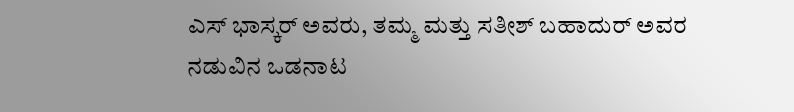ಎಸ್ ಭಾಸ್ಕರ್ ಅವರು, ತಮ್ಮ ಮತ್ತು ಸತೀಶ್ ಬಹಾದುರ್ ಅವರ ನಡುವಿನ ಒಡನಾಟ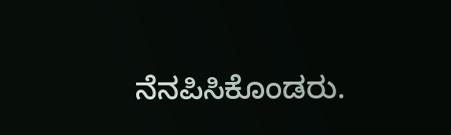ನೆನಪಿಸಿಕೊಂಡರು.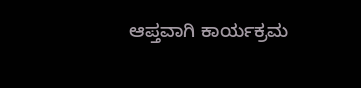ಆಪ್ತವಾಗಿ ಕಾರ್ಯಕ್ರಮ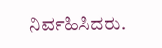ನಿರ್ವಹಿಸಿದರು.